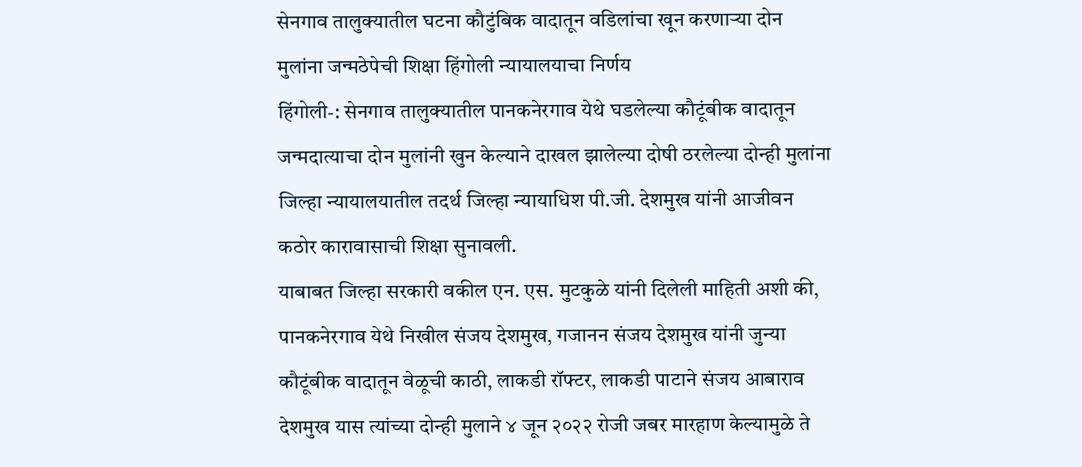सेनगाव तालुक्यातील घटना कौटुंबिक वादातून वडिलांचा खून करणाऱ्या दोन मुलांना जन्मठेपेची शिक्षा हिंगोली न्यायालयाचा निर्णय
हिंगोली-: सेनगाव तालुक्यातील पानकनेरगाव येथे घडलेल्या कौटूंबीक वादातून जन्मदात्याचा दोन मुलांनी खुन केल्याने दाखल झालेल्या दोषी ठरलेल्या दोन्ही मुलांना जिल्हा न्यायालयातील तदर्थ जिल्हा न्यायाधिश पी.जी. देशमुख यांनी आजीवन कठोर कारावासाची शिक्षा सुनावली.
याबाबत जिल्हा सरकारी वकील एन. एस. मुटकुळे यांनी दिलेली माहिती अशी की, पानकनेरगाव येथे निखील संजय देशमुख, गजानन संजय देशमुख यांनी जुन्या कौटूंबीक वादातून वेळूची काठी, लाकडी रॉफ्टर, लाकडी पाटाने संजय आबाराव देशमुख यास त्यांच्या दोन्ही मुलाने ४ जून २०२२ रोजी जबर मारहाण केल्यामुळे ते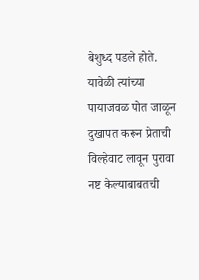बेशुध्द पडले होते. यावेळी त्यांच्या पायाजवळ पोत जाळून दुखापत करून प्रेताची विल्हेवाट लावून पुरावा नष्ट केल्याबाबतची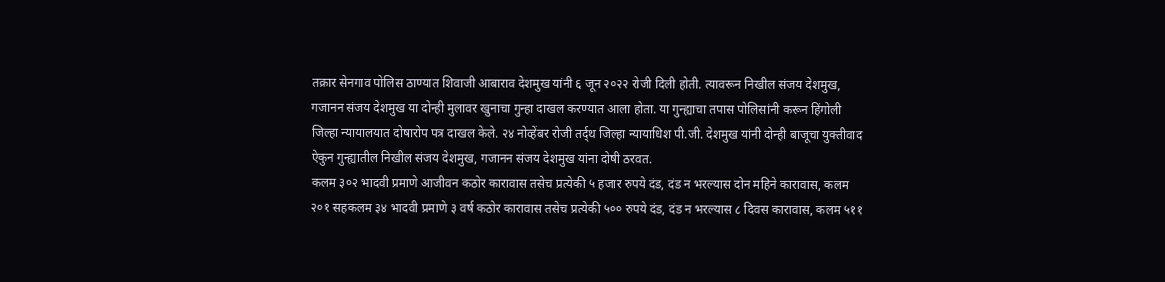तक्रार सेनगाव पोलिस ठाण्यात शिवाजी आबाराव देशमुख यांनी ६ जून २०२२ रोजी दिली होती. त्यावरून निखील संजय देशमुख, गजानन संजय देशमुख या दोन्ही मुलावर खुनाचा गुन्हा दाखल करण्यात आला होता. या गुन्ह्याचा तपास पोलिसांनी करून हिंगोली जिल्हा न्यायालयात दोषारोप पत्र दाखल केले. २४ नोव्हेंबर रोजी तर्द्थ जिल्हा न्यायाधिश पी.जी. देशमुख यांनी दोन्ही बाजूचा युक्तीवाद ऐकुन गुन्ह्यातील निखील संजय देशमुख, गजानन संजय देशमुख यांना दोषी ठरवत.
कलम ३०२ भादवी प्रमाणे आजीवन कठोर कारावास तसेच प्रत्येकी ५ हजार रुपये दंड, दंड न भरल्यास दोन महिने कारावास, कलम २०१ सहकलम ३४ भादवी प्रमाणे ३ वर्ष कठोर कारावास तसेच प्रत्येकी ५०० रुपये दंड, दंड न भरल्यास ८ दिवस कारावास, कलम ५११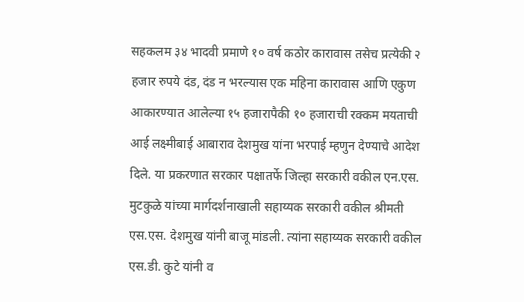सहकलम ३४ भादवी प्रमाणे १० वर्ष कठोर कारावास तसेच प्रत्येकी २ हजार रुपये दंड, दंड न भरल्यास एक महिना कारावास आणि एकुण आकारण्यात आलेल्या १५ हजारापैकी १० हजाराची रक्कम मयताची आई लक्ष्मीबाई आबाराव देशमुख यांना भरपाई म्हणुन देण्याचे आदेश दिले. या प्रकरणात सरकार पक्षातर्फे जिल्हा सरकारी वकील एन.एस. मुटकुळे यांच्या मार्गदर्शनाखाली सहाय्यक सरकारी वकील श्रीमती एस.एस. देशमुख यांनी बाजू मांडली. त्यांना सहाय्यक सरकारी वकील एस.डी. कुटे यांनी व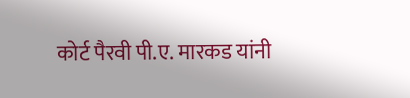कोर्ट पैरवी पी.ए. मारकड यांनी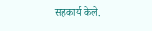सहकार्य केले.